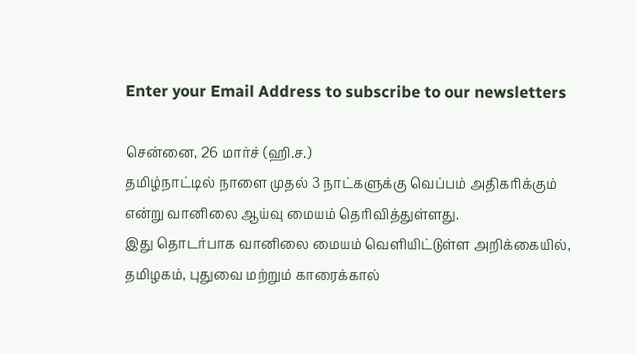Enter your Email Address to subscribe to our newsletters

சென்னை, 26 மார்ச் (ஹி.ச.)
தமிழ்நாட்டில் நாளை முதல் 3 நாட்களுக்கு வெப்பம் அதிகரிக்கும் என்று வானிலை ஆய்வு மையம் தெரிவித்துள்ளது.
இது தொடர்பாக வானிலை மையம் வெளியிட்டுள்ள அறிக்கையில்,
தமிழகம், புதுவை மற்றும் காரைக்கால்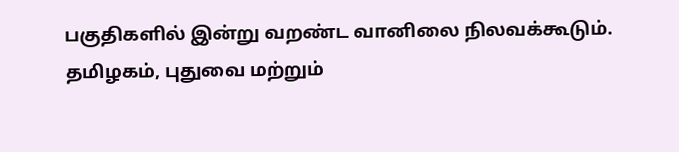பகுதிகளில் இன்று வறண்ட வானிலை நிலவக்கூடும்.
தமிழகம், புதுவை மற்றும்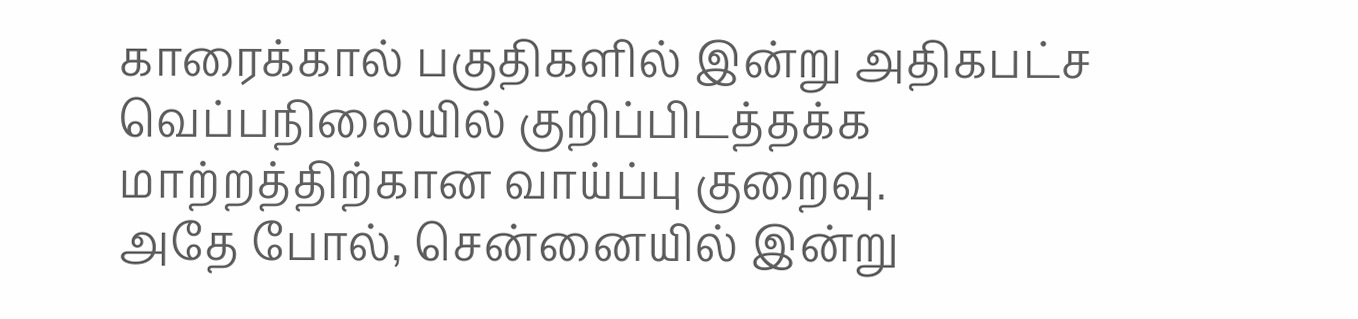காரைக்கால் பகுதிகளில் இன்று அதிகபட்ச வெப்பநிலையில் குறிப்பிடத்தக்க மாற்றத்திற்கான வாய்ப்பு குறைவு.
அதே போல், சென்னையில் இன்று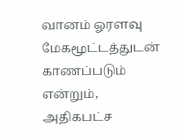வானம் ஓரளவு மேகமூட்டத்துடன் காணப்படும் என்றும், அதிகபட்ச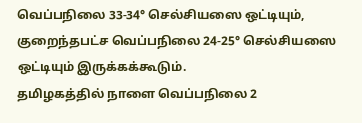வெப்பநிலை 33-34° செல்சியஸை ஒட்டியும், குறைந்தபட்ச வெப்பநிலை 24-25° செல்சியஸை ஒட்டியும் இருக்கக்கூடும்.
தமிழகத்தில் நாளை வெப்பநிலை 2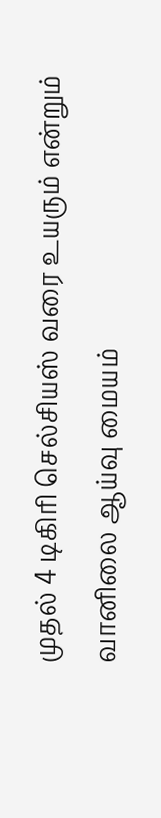முதல் 4 டிகிரி செல்சியஸ் வரை உயரும் என்றும் வானிலை ஆய்வு மையம்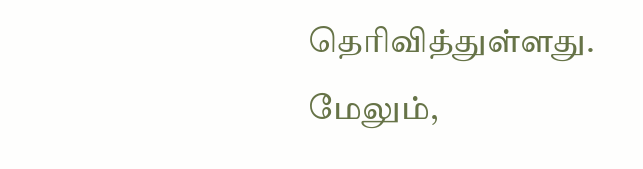தெரிவித்துள்ளது.
மேலும்,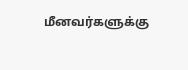மீனவர்களுக்கு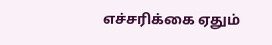எச்சரிக்கை ஏதும்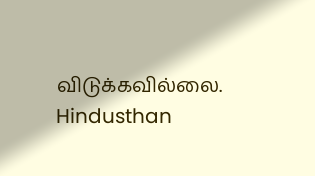விடுக்கவில்லை.
Hindusthan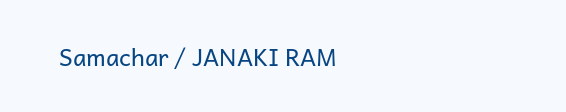Samachar / JANAKI RAM